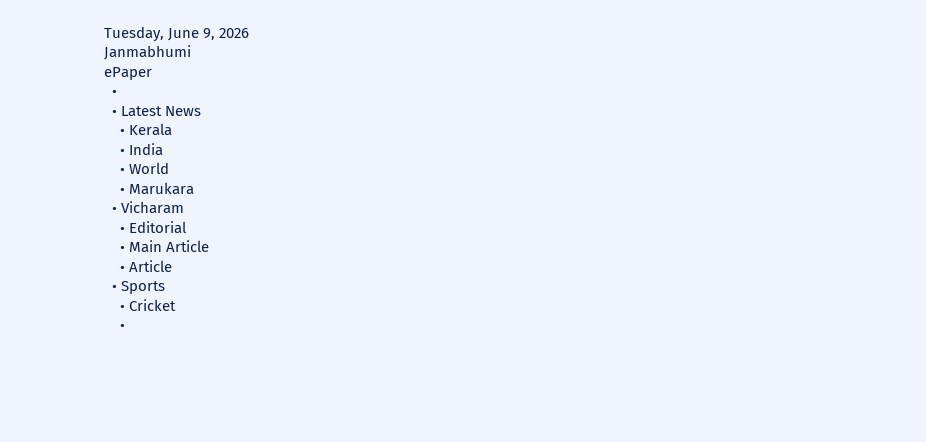Tuesday, June 9, 2026
Janmabhumi
ePaper
  •
  • Latest News
    • Kerala
    • India
    • World
    • Marukara
  • Vicharam
    • Editorial
    • Main Article
    • Article
  • Sports
    • Cricket
    •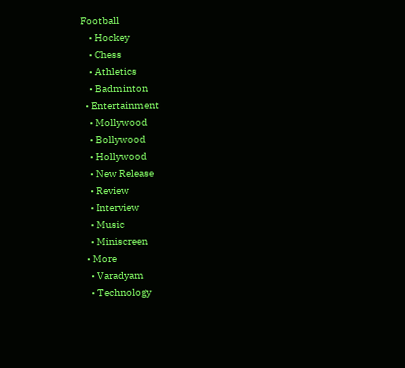Football
    • Hockey
    • Chess
    • Athletics
    • Badminton
  • Entertainment
    • Mollywood
    • Bollywood
    • Hollywood
    • New Release
    • Review
    • Interview
    • Music
    • Miniscreen
  • More
    • Varadyam
    • Technology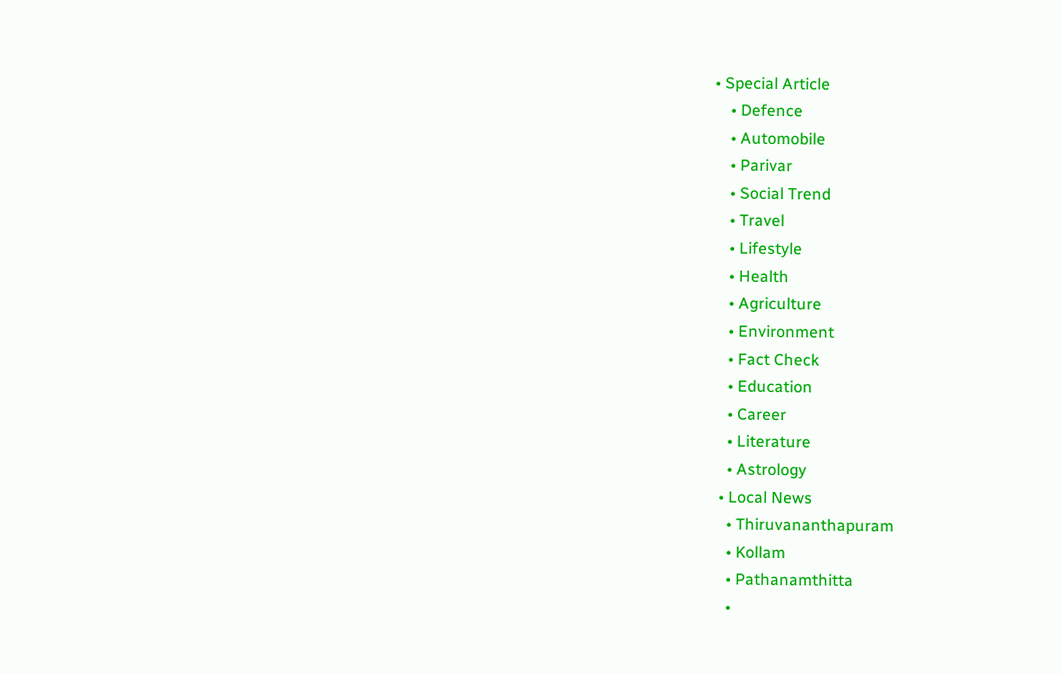• Special Article
    • Defence
    • Automobile
    • Parivar
    • Social Trend
    • Travel
    • Lifestyle
    • Health
    • Agriculture
    • Environment
    • Fact Check
    • Education
    • Career
    • Literature
    • Astrology
  • Local News
    • Thiruvananthapuram
    • Kollam
    • Pathanamthitta
    •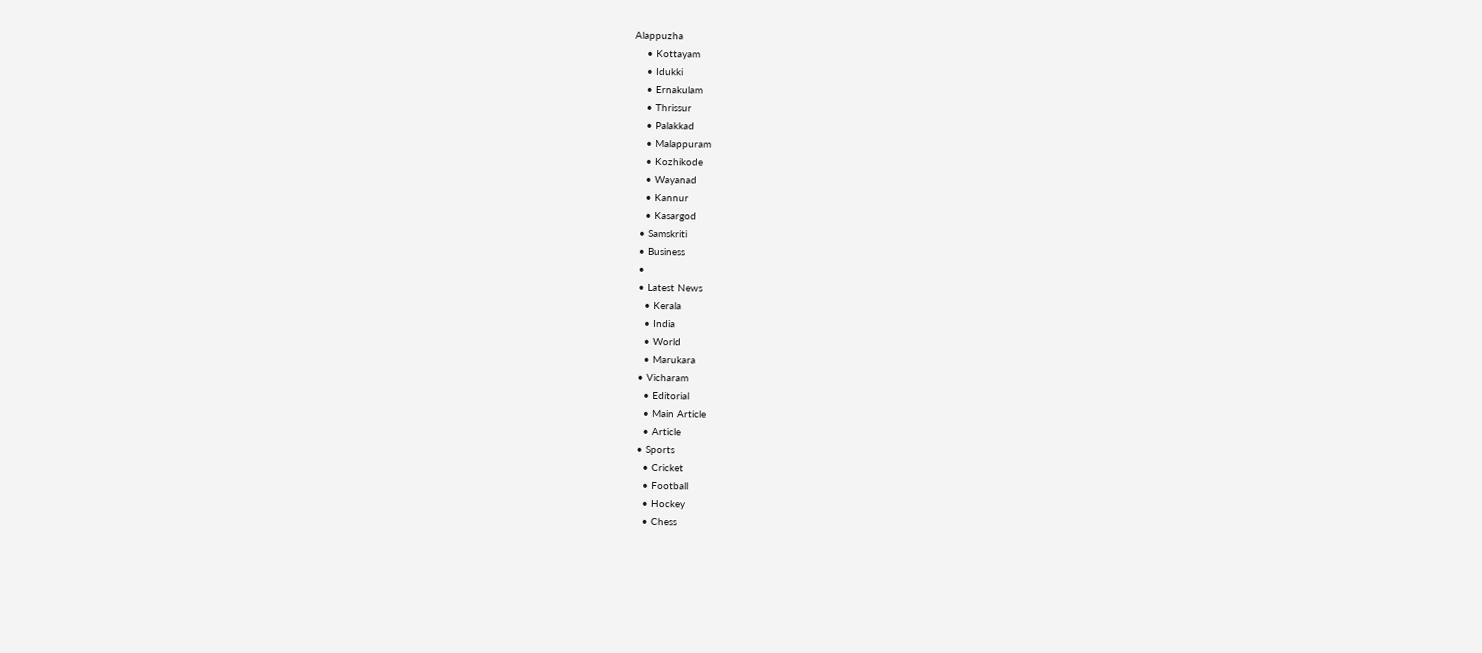Alappuzha
    • Kottayam
    • Idukki
    • Ernakulam
    • Thrissur
    • Palakkad
    • Malappuram
    • Kozhikode
    • Wayanad
    • Kannur
    • Kasargod
  • Samskriti
  • Business
  •
  • Latest News
    • Kerala
    • India
    • World
    • Marukara
  • Vicharam
    • Editorial
    • Main Article
    • Article
  • Sports
    • Cricket
    • Football
    • Hockey
    • Chess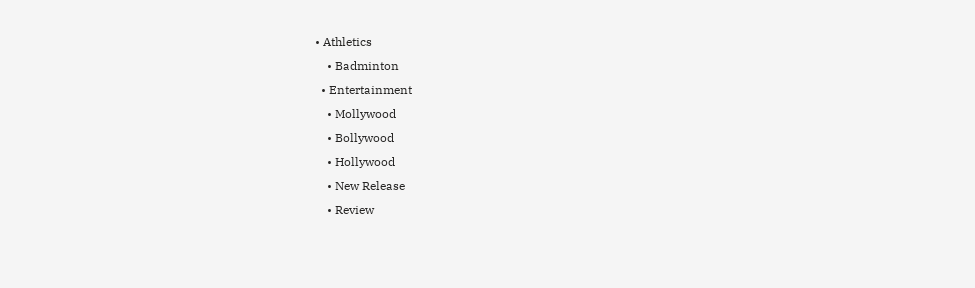• Athletics
    • Badminton
  • Entertainment
    • Mollywood
    • Bollywood
    • Hollywood
    • New Release
    • Review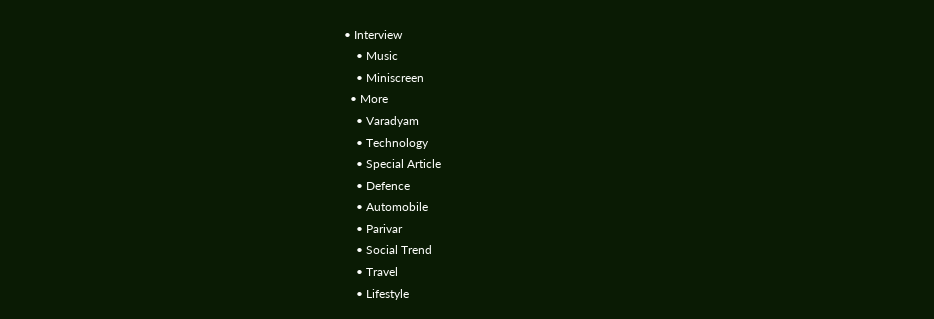• Interview
    • Music
    • Miniscreen
  • More
    • Varadyam
    • Technology
    • Special Article
    • Defence
    • Automobile
    • Parivar
    • Social Trend
    • Travel
    • Lifestyle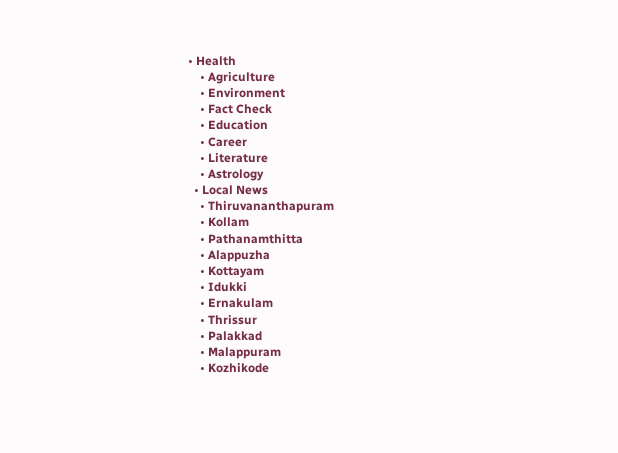• Health
    • Agriculture
    • Environment
    • Fact Check
    • Education
    • Career
    • Literature
    • Astrology
  • Local News
    • Thiruvananthapuram
    • Kollam
    • Pathanamthitta
    • Alappuzha
    • Kottayam
    • Idukki
    • Ernakulam
    • Thrissur
    • Palakkad
    • Malappuram
    • Kozhikode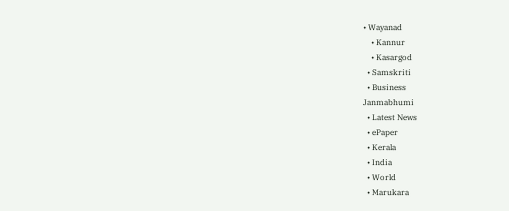• Wayanad
    • Kannur
    • Kasargod
  • Samskriti
  • Business
Janmabhumi
  • Latest News
  • ePaper
  • Kerala
  • India
  • World
  • Marukara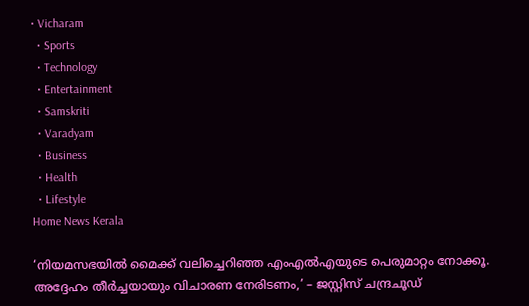• Vicharam
  • Sports
  • Technology
  • Entertainment
  • Samskriti
  • Varadyam
  • Business
  • Health
  • Lifestyle
Home News Kerala

‘നിയമസഭയില്‍ മൈക്ക് വലിച്ചെറിഞ്ഞ എംഎല്‍എയുടെ പെരുമാറ്റം നോക്കൂ. അദ്ദേഹം തീര്‍ച്ചയായും വിചാരണ നേരിടണം,’ – ജസ്റ്റിസ് ചന്ദ്രചൂഡ്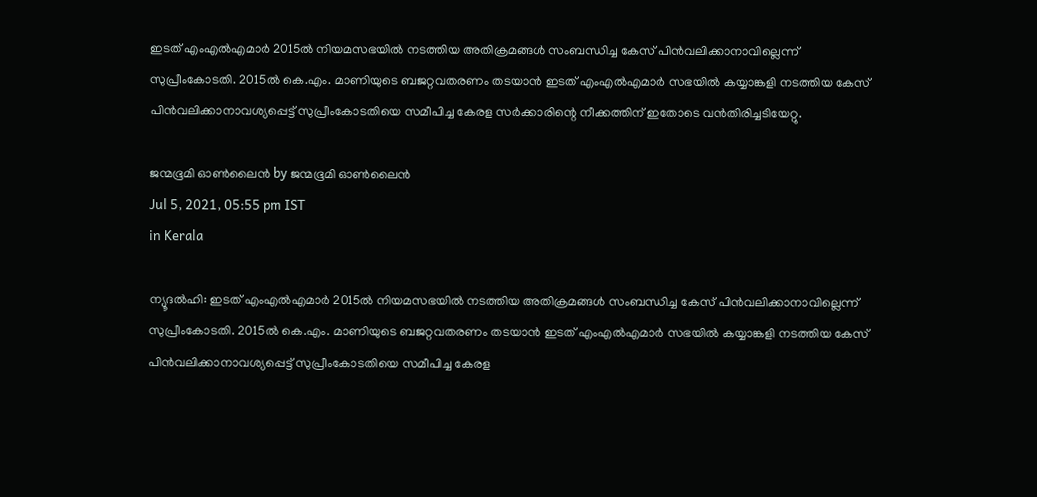ഇടത് എംഎല്‍എമാര്‍ 2015ല്‍ നിയമസഭയില്‍ നടത്തിയ അതിക്രമങ്ങള്‍ സംബന്ധിച്ച കേസ് പിന്‍വലിക്കാനാവില്ലെന്ന് സുപ്രീംകോടതി. 2015ല്‍ കെ.എം. മാണിയുടെ ബജറ്റവതരണം തടയാന്‍ ഇടത് എംഎല്‍എമാര്‍ സഭയില്‍ കയ്യാങ്കളി നടത്തിയ കേസ് പിന്‍വലിക്കാനാവശ്യപ്പെട്ട് സുപ്രീംകോടതിയെ സമീപിച്ച കേരള സര്‍ക്കാരിന്റെ നീക്കത്തിന് ഇതോടെ വന്‍തിരിച്ചടിയേറ്റു.

ജന്മഭൂമി ഓണ്‍ലൈന്‍ by ജന്മഭൂമി ഓണ്‍ലൈന്‍
Jul 5, 2021, 05:55 pm IST
in Kerala

ന്യൂദല്‍ഹി: ഇടത് എംഎല്‍എമാര്‍ 2015ല്‍ നിയമസഭയില്‍ നടത്തിയ അതിക്രമങ്ങള്‍ സംബന്ധിച്ച കേസ് പിന്‍വലിക്കാനാവില്ലെന്ന് സുപ്രീംകോടതി. 2015ല്‍ കെ.എം. മാണിയുടെ ബജറ്റവതരണം തടയാന്‍ ഇടത് എംഎല്‍എമാര്‍ സഭയില്‍ കയ്യാങ്കളി നടത്തിയ കേസ് പിന്‍വലിക്കാനാവശ്യപ്പെട്ട് സുപ്രീംകോടതിയെ സമീപിച്ച കേരള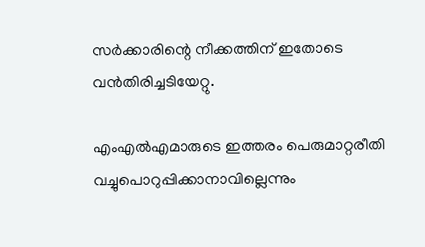സര്‍ക്കാരിന്റെ നീക്കത്തിന് ഇതോടെ വന്‍തിരിച്ചടിയേറ്റു.

എംഎല്‍എമാരുടെ ഇത്തരം പെരുമാറ്റരീതി വച്ചുപൊറുപ്പിക്കാനാവില്ലെന്നും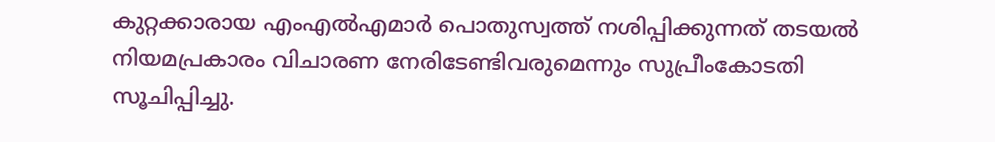കുറ്റക്കാരായ എംഎല്‍എമാര്‍ പൊതുസ്വത്ത് നശിപ്പിക്കുന്നത് തടയല്‍ നിയമപ്രകാരം വിചാരണ നേരിടേണ്ടിവരുമെന്നും സുപ്രീംകോടതി സൂചിപ്പിച്ചു.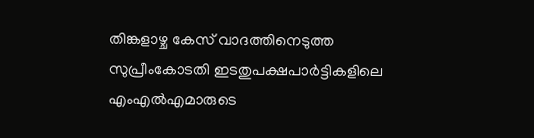തിങ്കളാഴ്ച കേസ് വാദത്തിനെടുത്ത സുപ്രീംകോടതി ഇടതുപക്ഷപാര്‍ട്ടികളിലെ എംഎല്‍എമാരുടെ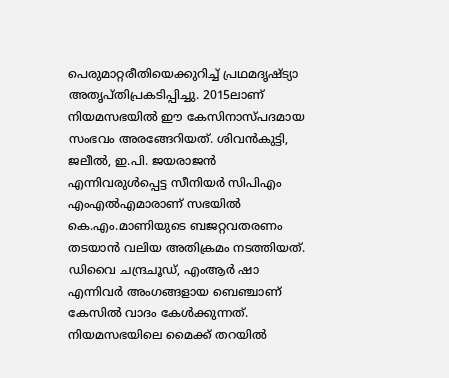പെരുമാറ്റരീതിയെക്കുറിച്ച് പ്രഥമദൃഷ്ട്യാ അതൃപ്തിപ്രകടിപ്പിച്ചു. 2015ലാണ് നിയമസഭയില്‍ ഈ കേസിനാസ്പദമായ സംഭവം അരങ്ങേറിയത്. ശിവന്‍കുട്ടി, ജലീല്‍, ഇ.പി. ജയരാജന്‍ എന്നിവരുള്‍പ്പെട്ട സീനിയര്‍ സിപിഎം എംഎല്‍എമാരാണ് സഭയില്‍ കെ.എം.മാണിയുടെ ബജറ്റവതരണം തടയാന്‍ വലിയ അതിക്രമം നടത്തിയത്. ഡിവൈ ചന്ദ്രചൂഡ്, എംആര്‍ ഷാ എന്നിവര്‍ അംഗങ്ങളായ ബെഞ്ചാണ് കേസില്‍ വാദം കേള്‍ക്കുന്നത്. നിയമസഭയിലെ മൈക്ക് തറയില്‍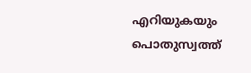എറിയുകയും പൊതുസ്വത്ത്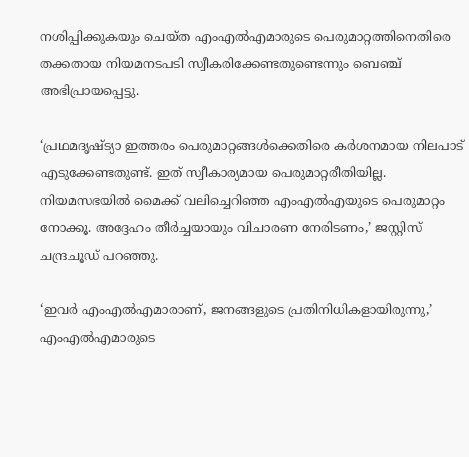നശിപ്പിക്കുകയും ചെയ്ത എംഎല്‍എമാരുടെ പെരുമാറ്റത്തിനെതിരെ തക്കതായ നിയമനടപടി സ്വീകരിക്കേണ്ടതുണ്ടെന്നും ബെഞ്ച് അഭിപ്രായപ്പെട്ടു.

‘പ്രഥമദൃഷ്ട്യാ ഇത്തരം പെരുമാറ്റങ്ങള്‍ക്കെതിരെ കര്‍ശനമായ നിലപാട് എടുക്കേണ്ടതുണ്ട്. ഇത് സ്വീകാര്യമായ പെരുമാറ്റരീതിയില്ല. നിയമസഭയില്‍ മൈക്ക് വലിച്ചെറിഞ്ഞ എംഎല്‍എയുടെ പെരുമാറ്റം നോക്കൂ. അദ്ദേഹം തീര്‍ച്ചയായും വിചാരണ നേരിടണം,’ ജസ്റ്റിസ് ചന്ദ്രചൂഡ് പറഞ്ഞു.

‘ഇവര്‍ എംഎല്‍എമാരാണ്, ജനങ്ങളുടെ പ്രതിനിധികളായിരുന്നു,’ എംഎല്‍എമാരുടെ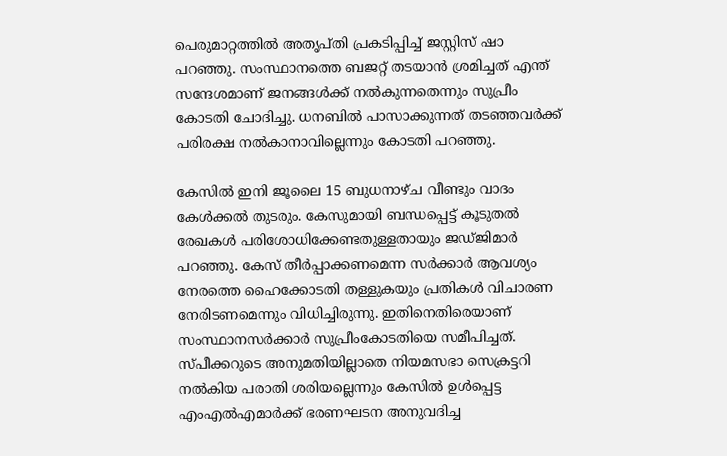പെരുമാറ്റത്തില്‍ അതൃപ്തി പ്രകടിപ്പിച്ച് ജസ്റ്റിസ് ഷാ പറഞ്ഞു. സംസ്ഥാനത്തെ ബജറ്റ് തടയാന്‍ ശ്രമിച്ചത് എന്ത് സന്ദേശമാണ് ജനങ്ങള്‍ക്ക് നല്‍കുന്നതെന്നും സുപ്രീം കോടതി ചോദിച്ചു. ധനബില്‍ പാസാക്കുന്നത് തടഞ്ഞവര്‍ക്ക് പരിരക്ഷ നല്‍കാനാവില്ലെന്നും കോടതി പറഞ്ഞു.

കേസില്‍ ഇനി ജൂലൈ 15 ബുധനാഴ്ച വീണ്ടും വാദം കേള്‍ക്കല്‍ തുടരും. കേസുമായി ബന്ധപ്പെട്ട് കൂടുതല്‍ രേഖകള്‍ പരിശോധിക്കേണ്ടതുള്ളതായും ജഡ്ജിമാര്‍ പറഞ്ഞു. കേസ് തീര്‍പ്പാക്കണമെന്ന സര്‍ക്കാര്‍ ആവശ്യം നേരത്തെ ഹൈക്കോടതി തള്ളുകയും പ്രതികള്‍ വിചാരണ നേരിടണമെന്നും വിധിച്ചിരുന്നു. ഇതിനെതിരെയാണ് സംസ്ഥാനസര്‍ക്കാര്‍ സുപ്രീംകോടതിയെ സമീപിച്ചത്. സ്പീക്കറുടെ അനുമതിയില്ലാതെ നിയമസഭാ സെക്രട്ടറി നല്‍കിയ പരാതി ശരിയല്ലെന്നും കേസില്‍ ഉള്‍പ്പെട്ട എംഎല്‍എമാര്‍ക്ക് ഭരണഘടന അനുവദിച്ച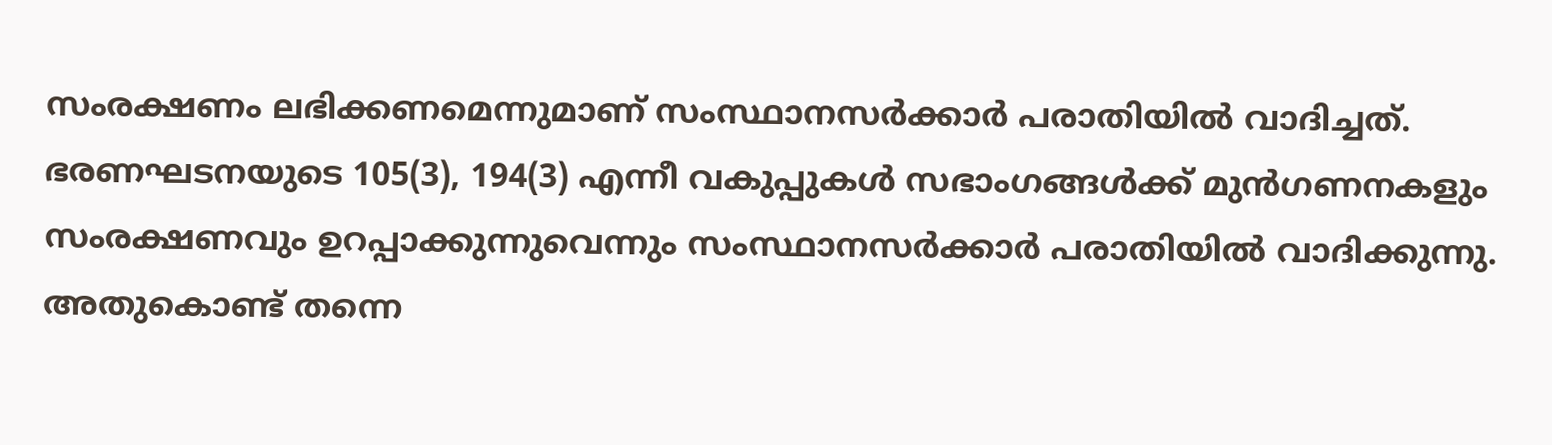സംരക്ഷണം ലഭിക്കണമെന്നുമാണ് സംസ്ഥാനസര്‍ക്കാര്‍ പരാതിയില്‍ വാദിച്ചത്. ഭരണഘടനയുടെ 105(3), 194(3) എന്നീ വകുപ്പുകള്‍ സഭാംഗങ്ങള്‍ക്ക് മുന്‍ഗണനകളും സംരക്ഷണവും ഉറപ്പാക്കുന്നുവെന്നും സംസ്ഥാനസര്‍ക്കാര്‍ പരാതിയില്‍ വാദിക്കുന്നു. അതുകൊണ്ട് തന്നെ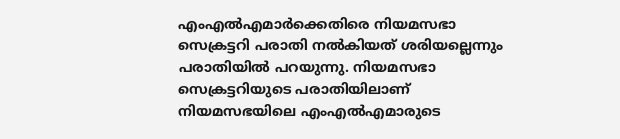എംഎല്‍എമാര്‍ക്കെതിരെ നിയമസഭാ സെക്രട്ടറി പരാതി നല്‍കിയത് ശരിയല്ലെന്നും പരാതിയില്‍ പറയുന്നു. നിയമസഭാ സെക്രട്ടറിയുടെ പരാതിയിലാണ് നിയമസഭയിലെ എംഎല്‍എമാരുടെ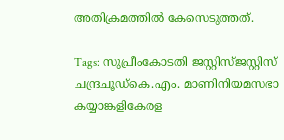അതിക്രമത്തില്‍ കേസെടുത്തത്.

Tags: സുപ്രീംകോടതി ജസ്റ്റിസ്ജസ്റ്റിസ് ചന്ദ്രചൂഡ്കെ.എം. മാണിനിയമസഭാ കയ്യാങ്കളികേരള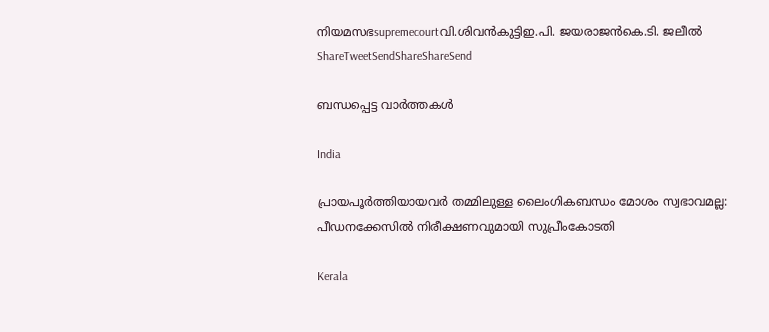നിയമസഭsupremecourtവി.ശിവന്‍കുട്ടിഇ.പി. ജയരാജന്‍കെ.ടി. ജലീല്‍
ShareTweetSendShareShareSend

ബന്ധപ്പെട്ട വാര്‍ത്തകള്‍

India

പ്രായപൂർത്തിയായവർ തമ്മിലുള്ള ലൈംഗികബന്ധം മോശം സ്വഭാവമല്ല: പീഡനക്കേസിൽ നിരീക്ഷണവുമായി സുപ്രീംകോടതി

Kerala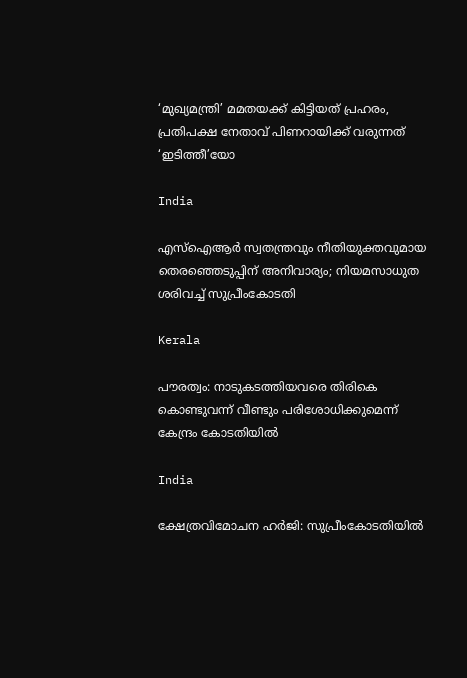‘മുഖ്യമന്ത്രി’ മമതയക്ക് കിട്ടിയത് പ്രഹരം, പ്രതിപക്ഷ നേതാവ് പിണറായിക്ക് വരുന്നത് ‘ഇടിത്തീ’യോ

India

എസ്ഐആർ സ്വതന്ത്രവും നീതിയുക്തവുമായ തെരഞ്ഞെടുപ്പിന് അനിവാര്യം; നിയമസാധുത ശരിവച്ച് സുപ്രീംകോടതി

Kerala

പൗരത്വം: നാടുകടത്തിയവരെ തിരികെ കൊണ്ടുവന്ന് വീണ്ടും പരിശോധിക്കുമെന്ന് കേന്ദ്രം കോടതിയിൽ

India

ക്ഷേത്രവിമോചന ഹര്‍ജി: സുപ്രീംകോടതിയില്‍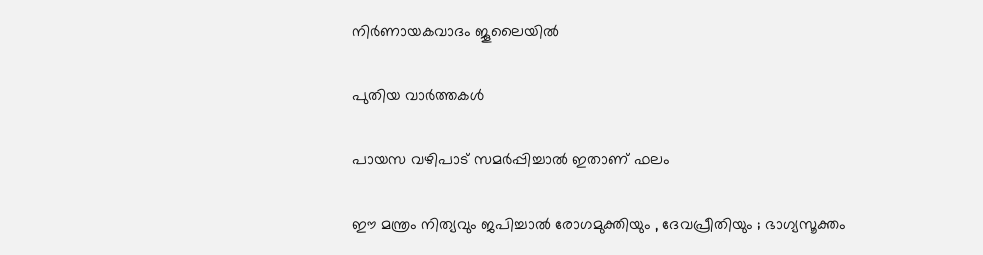നിര്‍ണായകവാദം ജൂലൈയില്‍

പുതിയ വാര്‍ത്തകള്‍

പായസ വഴിപാട് സമർപ്പിച്ചാൽ ഇതാണ് ഫലം

ഈ മന്ത്രം നിത്യവും ജപിച്ചാൽ രോഗമുക്തിയും , ദേവപ്രീതിയും ; ഭാഗ്യസൂക്തം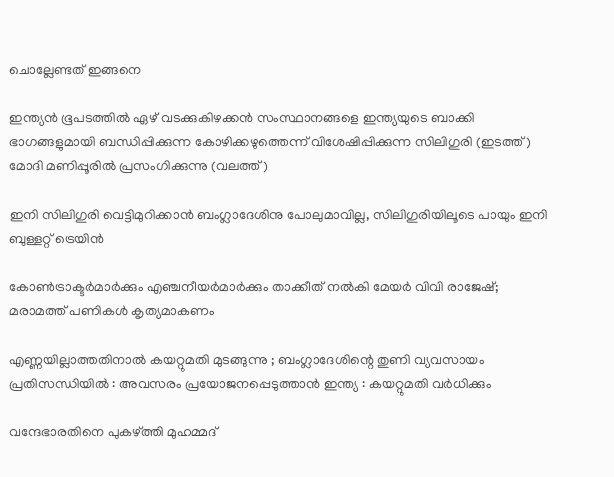ചൊല്ലേണ്ടത് ഇങ്ങനെ

ഇന്ത്യന്‍ ഭൂപടത്തില്‍ ഏഴ് വടക്കുകിഴക്കന്‍ സംസ്ഥാനങ്ങളെ ഇന്ത്യയുടെ ബാക്കി ഭാഗങ്ങളുമായി ബന്ധിപ്പിക്കുന്ന കോഴിക്കഴുത്തെന്ന് വിശേഷിപ്പിക്കുന്ന സിലിഗുരി (ഇടത്ത്) മോദി മണിപ്പൂരില്‍ പ്രസംഗിക്കുന്നു (വലത്ത്)

ഇനി സിലിഗുരി വെട്ടിമുറിക്കാന്‍ ബംഗ്ലാദേശിനു പോലുമാവില്ല, സിലിഗുരിയിലൂടെ പായും ഇനി ബുള്ളറ്റ് ട്രെയിന്‍

കോണ്‍ട്രാക്ടര്‍മാര്‍ക്കും എഞ്ചനീയര്‍മാര്‍ക്കും താക്കീത് നല്‍കി മേയര്‍ വിവി രാജേഷ്; മരാമത്ത് പണികള്‍ കൃത്യമാകണം

എണ്ണയില്ലാത്തതിനാൽ കയറ്റുമതി മുടങ്ങുന്നു ; ബംഗ്ലാദേശിന്റെ തുണി വ്യവസായം പ്രതിസന്ധിയിൽ : അവസരം പ്രയോജനപ്പെടുത്താൻ ഇന്ത്യ : കയറ്റുമതി വർധിക്കും

വന്ദേഭാരതിനെ പുകഴ്‌ത്തി മുഹമ്മദ്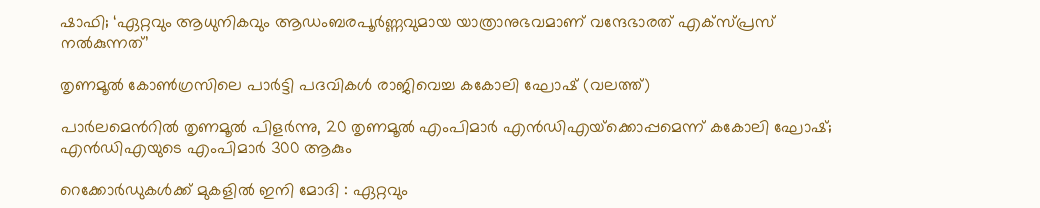ഷാഫി; ‘ഏറ്റവും ആധുനികവും ആഡംബരപൂർണ്ണവുമായ യാത്രാനുഭവമാണ് വന്ദേഭാരത് എക്സ്പ്രസ് നൽകുന്നത്’

തൃണമൂല്‍ കോണ്‍ഗ്രസിലെ പാര്‍ട്ടി പദവികള്‍ രാജിവെച്ച കകോലി ഘോഷ് (വലത്ത്)

പാര്‍ലമെന്‍റില്‍ തൃണമൂല്‍ പിളര്‍ന്നു, 20 തൃണമൂല്‍ എംപിമാര്‍ എന്‍ഡിഎയ്‌ക്കൊപ്പമെന്ന് കകോലി ഘോഷ്; എന്‍ഡിഎയുടെ എംപിമാര്‍ 300 ആകും

റെക്കോർഡുകൾക്ക് മുകളിൽ ഇനി മോദി : ഏറ്റവും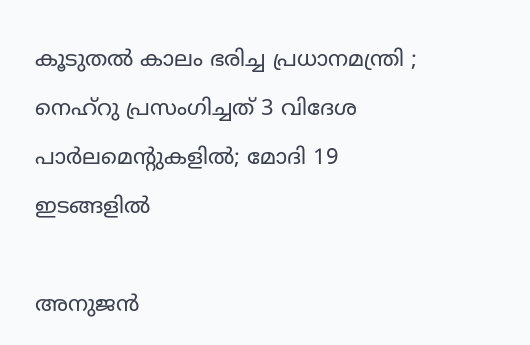കൂടുതൽ കാലം ഭരിച്ച പ്രധാനമന്ത്രി ; നെഹ്‌റു പ്രസംഗിച്ചത് 3 വിദേശ പാർലമെന്റുകളിൽ; മോദി 19 ഇടങ്ങളിൽ

അനുജന്‍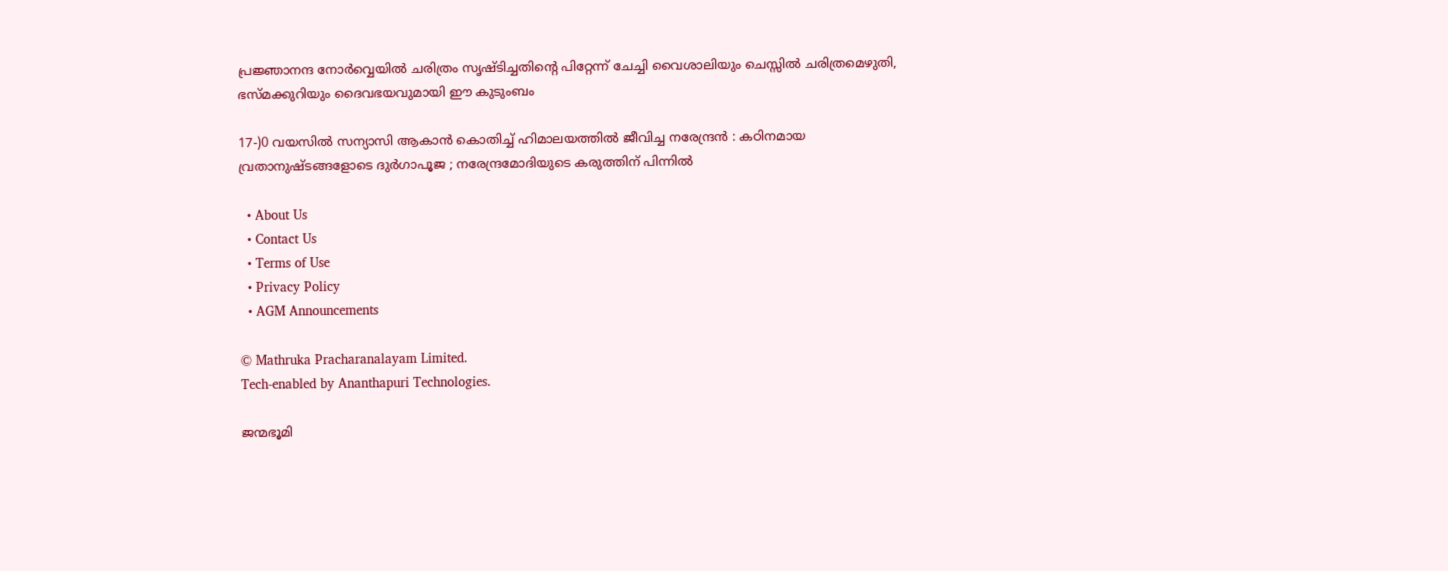പ്രജ്ഞാനന്ദ നോര്‍വ്വെയില്‍ ചരിത്രം സൃഷ്ടിച്ചതിന്റെ പിറ്റേന്ന് ചേച്ചി വൈശാലിയും ചെസ്സില്‍ ചരിത്രമെഴുതി, ഭസ്മക്കുറിയും ദൈവഭയവുമായി ഈ കുടുംബം

17-)0 വയസിൽ സന്യാസി ആകാൻ കൊതിച്ച് ഹിമാലയത്തിൽ ജീവിച്ച നരേന്ദ്രൻ : കഠിനമായ വ്രതാനുഷ്ടങ്ങളോടെ ദുർഗാപൂജ ; നരേന്ദ്രമോദിയുടെ കരുത്തിന് പിന്നിൽ

  • About Us
  • Contact Us
  • Terms of Use
  • Privacy Policy
  • AGM Announcements

© Mathruka Pracharanalayam Limited.
Tech-enabled by Ananthapuri Technologies.

ജന്മഭൂമി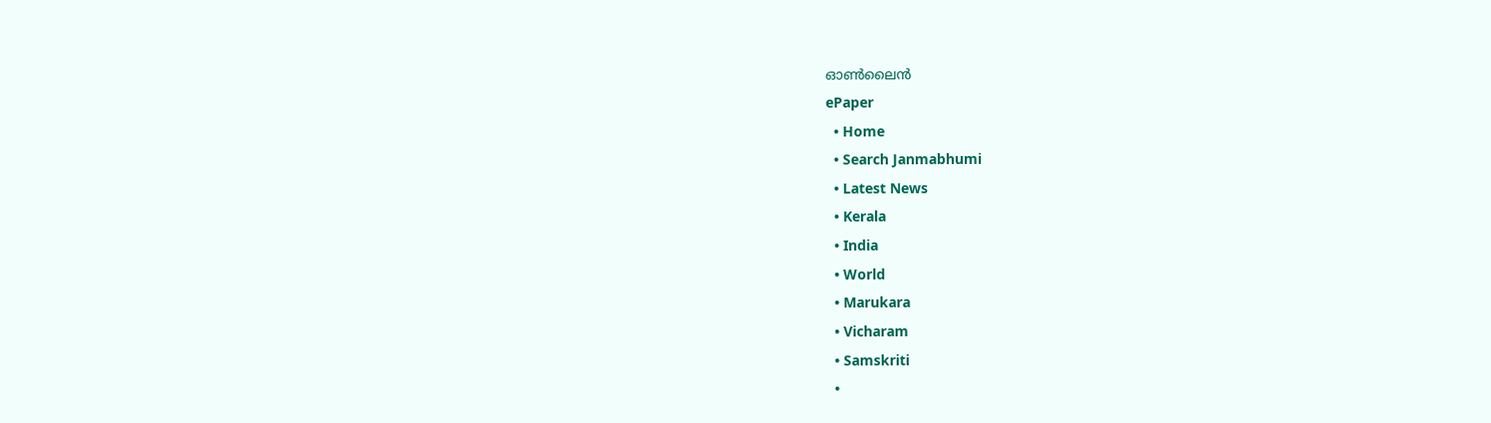ഓണ്‍ലൈന്‍
ePaper
  • Home
  • Search Janmabhumi
  • Latest News
  • Kerala
  • India
  • World
  • Marukara
  • Vicharam
  • Samskriti
  •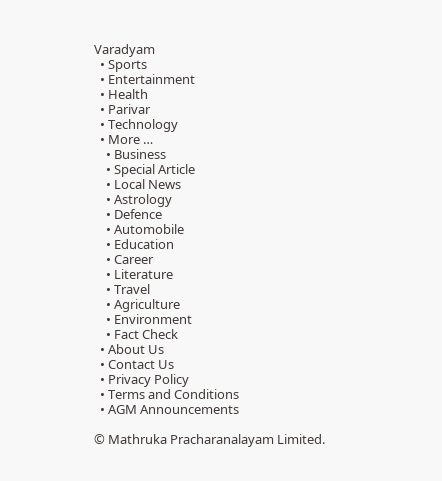Varadyam
  • Sports
  • Entertainment
  • Health
  • Parivar
  • Technology
  • More …
    • Business
    • Special Article
    • Local News
    • Astrology
    • Defence
    • Automobile
    • Education
    • Career
    • Literature
    • Travel
    • Agriculture
    • Environment
    • Fact Check
  • About Us
  • Contact Us
  • Privacy Policy
  • Terms and Conditions
  • AGM Announcements

© Mathruka Pracharanalayam Limited.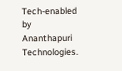Tech-enabled by Ananthapuri Technologies.